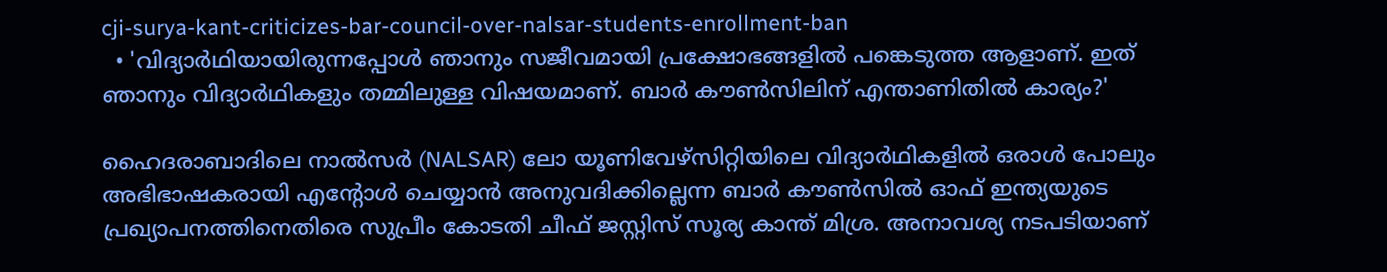cji-surya-kant-criticizes-bar-council-over-nalsar-students-enrollment-ban
  • 'വിദ്യാര്‍ഥിയായിരുന്നപ്പോള്‍ ഞാനും സജീവമായി പ്രക്ഷോഭങ്ങളില്‍ പങ്കെടുത്ത ആളാണ്. ഇത് ഞാനും വിദ്യാര്‍ഥികളും തമ്മിലുള്ള വിഷയമാണ്. ബാര്‍ കൗണ്‍സിലിന് എന്താണിതില്‍ കാര്യം?'

ഹൈദരാബാദിലെ നാല്‍സര്‍ (NALSAR) ലോ യൂണിവേഴ്സിറ്റിയിലെ വിദ്യാര്‍ഥികളില്‍ ഒരാള്‍ പോലും അഭിഭാഷകരായി എന്‍റോള്‍ ചെയ്യാന്‍ അനുവദിക്കില്ലെന്ന ബാര്‍ കൗണ്‍സില്‍ ഓഫ് ഇന്ത്യയുടെ പ്രഖ്യാപനത്തിനെതിരെ സുപ്രീം കോടതി ചീഫ് ജസ്റ്റിസ് സൂര്യ കാന്ത് മിശ്ര. അനാവശ്യ നടപടിയാണ്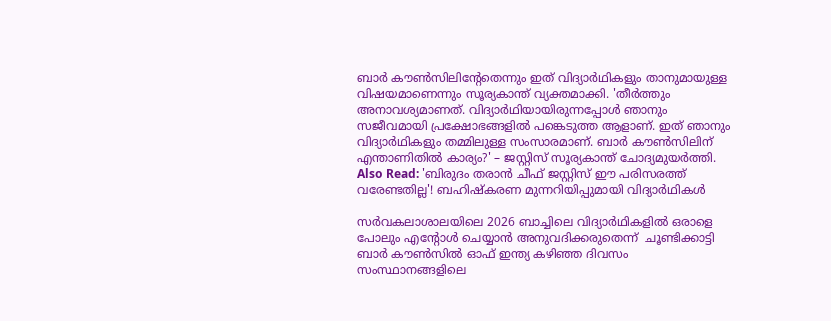ബാര്‍ കൗണ്‍സിലിന്‍റേതെന്നും ഇത് വിദ്യാര്‍ഥികളും താനുമായുള്ള വിഷയമാണെന്നും സൂര്യകാന്ത് വ്യക്തമാക്കി. 'തീര്‍ത്തും അനാവശ്യമാണത്. വിദ്യാര്‍ഥിയായിരുന്നപ്പോള്‍ ഞാനും സജീവമായി പ്രക്ഷോഭങ്ങളില്‍ പങ്കെടുത്ത ആളാണ്. ഇത് ഞാനും വിദ്യാര്‍ഥികളും തമ്മിലുള്ള സംസാരമാണ്. ബാര്‍ കൗണ്‍സിലിന് എന്താണിതില്‍ കാര്യം?' – ജസ്റ്റിസ് സൂര്യകാന്ത് ചോദ്യമുയര്‍ത്തി. Also Read: 'ബിരുദം തരാന്‍ ചീഫ് ജസ്റ്റിസ് ഈ പരിസരത്ത് വരേണ്ടതില്ല'! ബഹിഷ്കരണ മുന്നറിയിപ്പുമായി വിദ്യാര്‍ഥികള്‍

സര്‍വകലാശാലയിലെ 2026 ബാച്ചിലെ വിദ്യാര്‍ഥികളില്‍ ഒരാളെ പോലും എന്‍റോള്‍ ചെയ്യാന്‍ അനുവദിക്കരുതെന്ന്  ചൂണ്ടിക്കാട്ടി ബാര്‍ കൗണ്‍സില്‍ ഓഫ് ഇന്ത്യ കഴിഞ്ഞ ദിവസം സംസ്ഥാനങ്ങളിലെ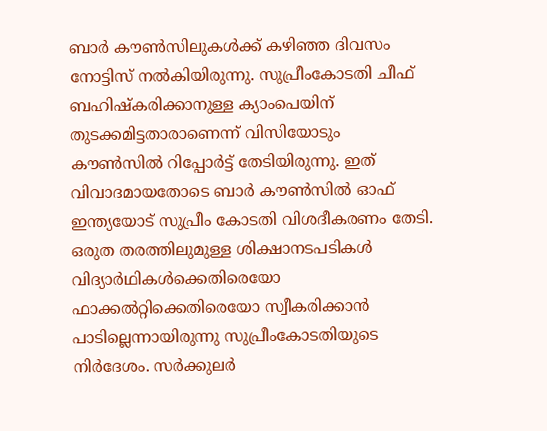ബാര്‍ കൗണ്‍സിലുകള്‍ക്ക് കഴിഞ്ഞ ദിവസം നോട്ടിസ് നല്‍കിയിരുന്നു. സുപ്രീംകോടതി ചീഫ് ബഹിഷ്കരിക്കാനുള്ള ക്യാംപെയിന് തുടക്കമിട്ടതാരാണെന്ന് വിസിയോടും കൗണ്‍സില്‍ റിപ്പോര്‍ട്ട് തേടിയിരുന്നു. ഇത് വിവാദമായതോടെ ബാര്‍ കൗണ്‍സില്‍ ഓഫ് ഇന്ത്യയോട് സുപ്രീം കോടതി വിശദീകരണം തേടി. ഒരുത തരത്തിലുമുള്ള ശിക്ഷാനടപടികള്‍ വിദ്യാര്‍ഥികള്‍ക്കെതിരെയോ ഫാക്കല്‍റ്റിക്കെതിരെയോ സ്വീകരിക്കാന്‍ പാടില്ലെന്നായിരുന്നു സുപ്രീംകോടതിയുടെ നിര്‍ദേശം. സര്‍ക്കുലര്‍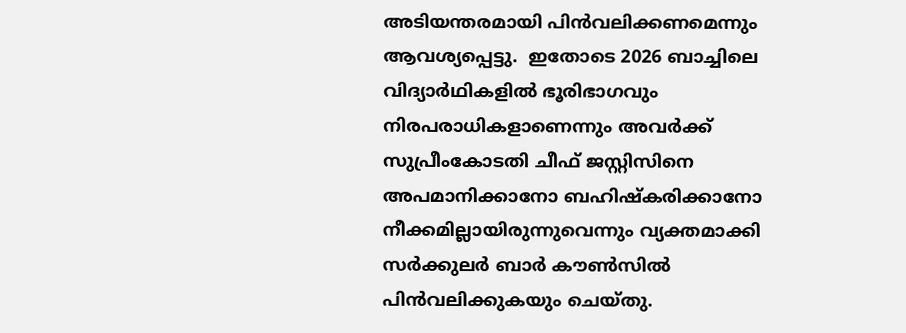അടിയന്തരമായി പിന്‍വലിക്കണമെന്നും ആവശ്യപ്പെട്ടു.  ഇതോടെ 2026 ബാച്ചിലെ വിദ്യാര്‍ഥികളില്‍ ഭൂരിഭാഗവും നിരപരാധികളാണെന്നും അവര്‍ക്ക് സുപ്രീംകോടതി ചീഫ് ജസ്റ്റിസിനെ അപമാനിക്കാനോ ബഹിഷ്കരിക്കാനോ നീക്കമില്ലായിരുന്നുവെന്നും വ്യക്തമാക്കി സര്‍ക്കുലര്‍ ബാര്‍ കൗണ്‍സില്‍ പിന്‍വലിക്കുകയും ചെയ്തു.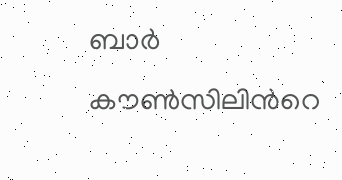ബാര്‍ കൗണ്‍സിലിന്‍റെ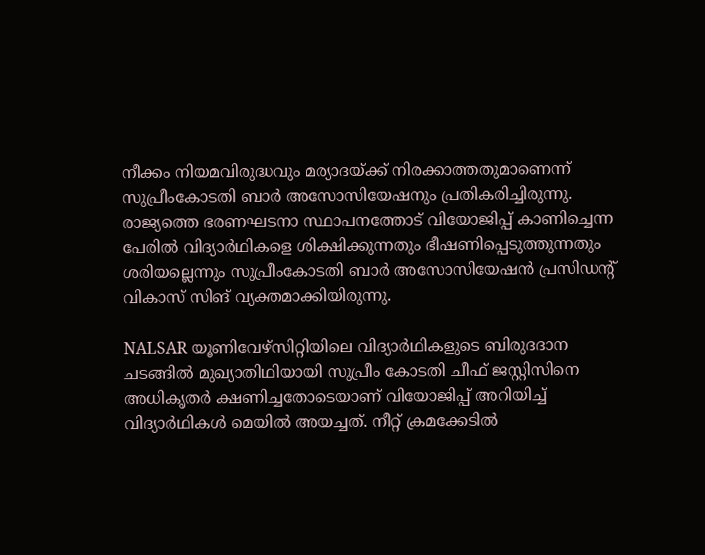നീക്കം നിയമവിരുദ്ധവും മര്യാദയ്ക്ക് നിരക്കാത്തതുമാണെന്ന് സുപ്രീംകോടതി ബാര്‍ അസോസിയേഷനും പ്രതികരിച്ചിരുന്നു. രാജ്യത്തെ ഭരണഘടനാ സ്ഥാപനത്തോട് വിയോജിപ്പ് കാണിച്ചെന്ന പേരില്‍ വിദ്യാര്‍ഥികളെ ശിക്ഷിക്കുന്നതും ഭീഷണിപ്പെടുത്തുന്നതും ശരിയല്ലെന്നും സുപ്രീംകോടതി ബാര്‍ അസോസിയേഷന്‍ പ്രസിഡന്‍റ്  വികാസ് സിങ് വ്യക്തമാക്കിയിരുന്നു.

NALSAR യൂണിവേഴ്സിറ്റിയിലെ വിദ്യാര്‍ഥികളുടെ ബിരുദദാന ചടങ്ങില്‍ മുഖ്യാതിഥിയായി സുപ്രീം കോടതി ചീഫ് ജസ്റ്റിസിനെ അധികൃതര്‍ ക്ഷണിച്ചതോടെയാണ് വിയോജിപ്പ് അറിയിച്ച് വിദ്യാര്‍ഥികള്‍ മെയില്‍ അയച്ചത്. നീറ്റ് ക്രമക്കേടില്‍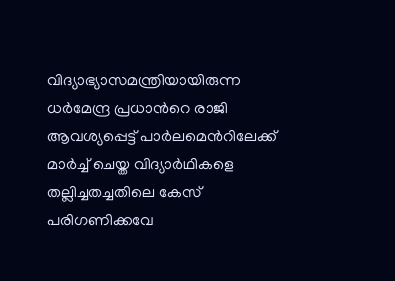വിദ്യാഭ്യാസമന്ത്രിയായിരുന്ന ധര്‍മേന്ദ്ര പ്രധാന്‍റെ രാജി ആവശ്യപ്പെട്ട് പാര്‍ലമെന്‍റിലേക്ക് മാര്‍ച്ച് ചെയ്ത വിദ്യാര്‍ഥികളെ തല്ലിച്ചതച്ചതിലെ കേസ് പരിഗണിക്കവേ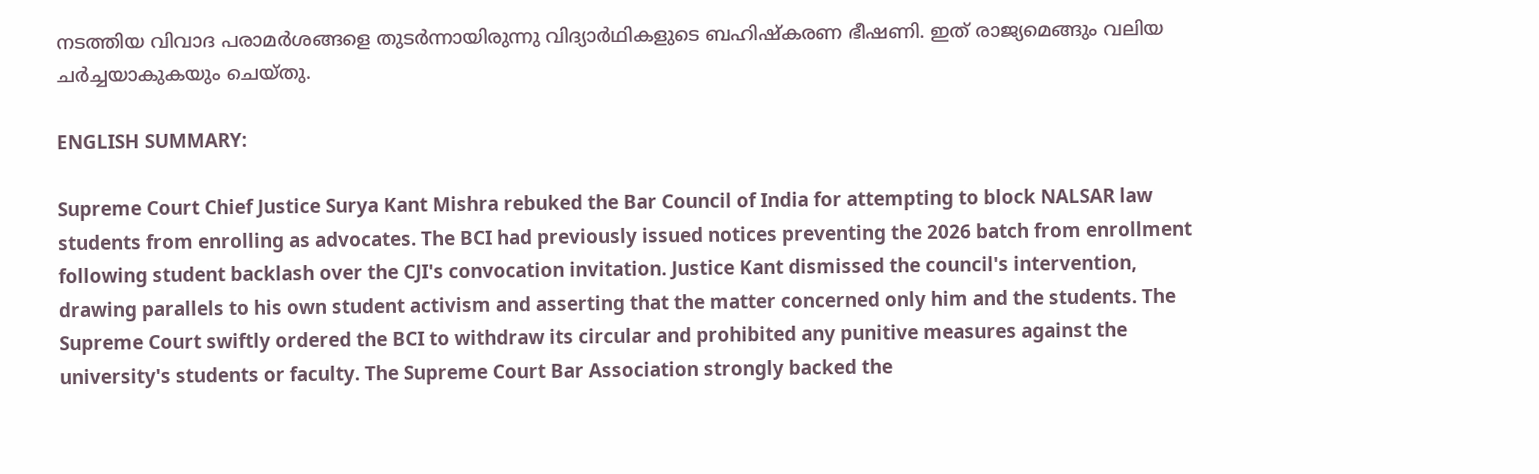നടത്തിയ വിവാദ പരാമര്‍ശങ്ങളെ തുടര്‍ന്നായിരുന്നു വിദ്യാര്‍ഥികളുടെ ബഹിഷ്കരണ ഭീഷണി. ഇത് രാജ്യമെങ്ങും വലിയ ചര്‍ച്ചയാകുകയും ചെയ്തു.

ENGLISH SUMMARY:

Supreme Court Chief Justice Surya Kant Mishra rebuked the Bar Council of India for attempting to block NALSAR law students from enrolling as advocates. The BCI had previously issued notices preventing the 2026 batch from enrollment following student backlash over the CJI's convocation invitation. Justice Kant dismissed the council's intervention, drawing parallels to his own student activism and asserting that the matter concerned only him and the students. The Supreme Court swiftly ordered the BCI to withdraw its circular and prohibited any punitive measures against the university's students or faculty. The Supreme Court Bar Association strongly backed the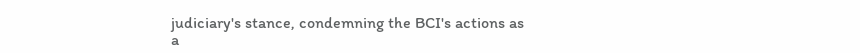judiciary's stance, condemning the BCI's actions as a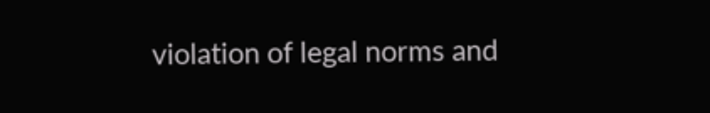violation of legal norms and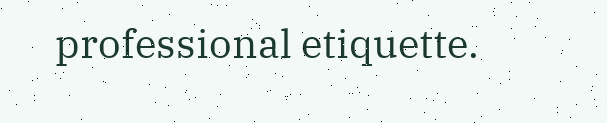professional etiquette.